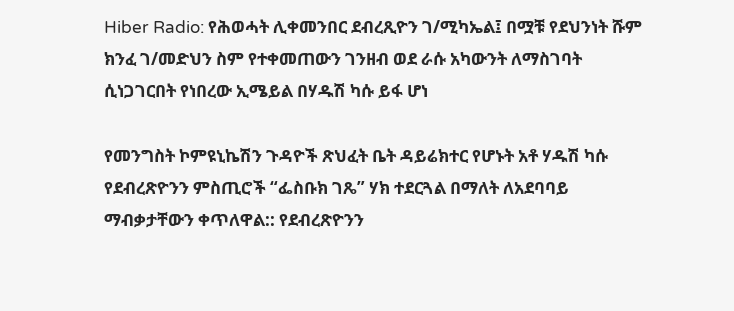Hiber Radio: የሕወሓት ሊቀመንበር ደብረጺዮን ገ/ሚካኤል፤ በሟቹ የደህንነት ሹም ክንፈ ገ/መድህን ስም የተቀመጠውን ገንዘብ ወደ ራሱ አካውንት ለማስገባት ሲነጋገርበት የነበረው ኢሜይል በሃዱሽ ካሱ ይፋ ሆነ

የመንግስት ኮምዩኒኬሽን ጉዳዮች ጽህፈት ቤት ዳይሬክተር የሆኑት አቶ ሃዱሽ ካሱ የደብረጽዮንን ምስጢሮች “ፌስቡክ ገጼ” ሃክ ተደርጓል በማለት ለአደባባይ ማብቃታቸውን ቀጥለዋል:: የደብረጽዮንን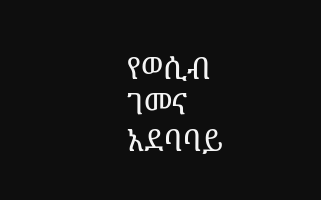የወሲብ ገመና አደባባይ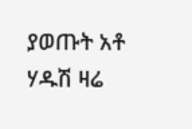ያወጡት አቶ ሃዱሽ ዛሬ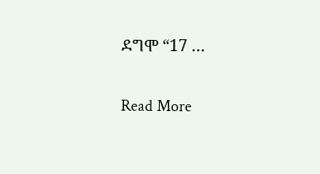ደግሞ “17 …

Read More